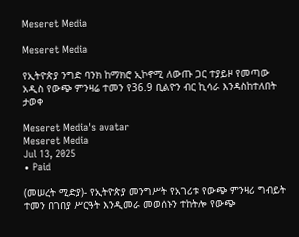Meseret Media

Meseret Media

የኢትዮጵያ ንግድ ባንክ ከማክሮ ኢኮኖሚ ለውጡ ጋር ተያይዞ የመጣው አዲስ የውጭ ምንዛሬ ተመን የ36.9 ቢልዮን ብር ኪሳራ እንዳስከተለበት ታወቀ

Meseret Media's avatar
Meseret Media
Jul 13, 2025
∙ Paid

(መሠረት ሚድያ)- የኢትዮጵያ መንግሥት የአገሪቱ የውጭ ምንዛሪ ግብይት ተመን በገበያ ሥርዓት እንዲመራ መወሰኑን ተከትሎ የውጭ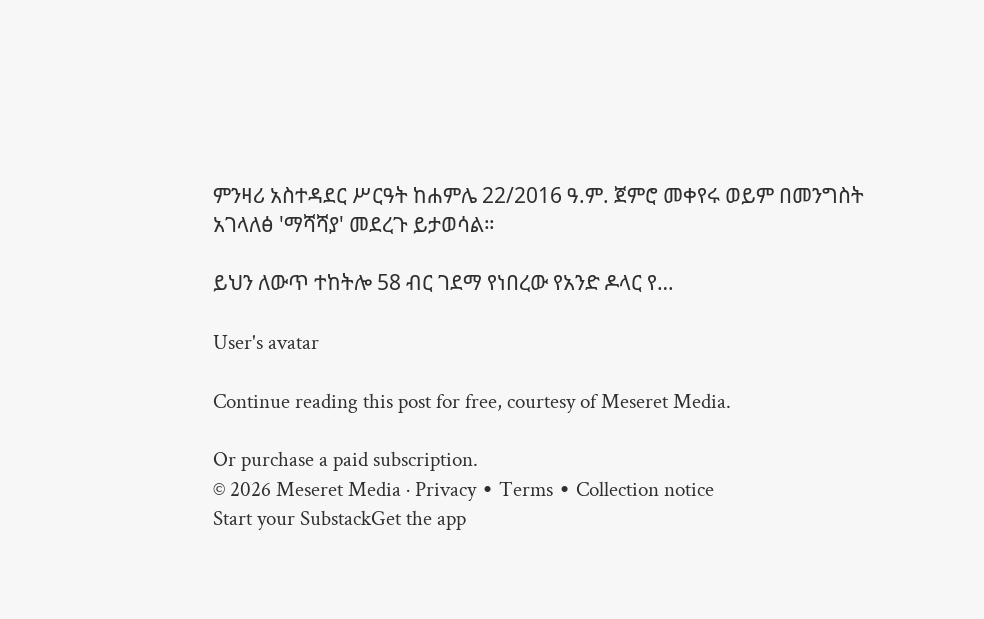ምንዛሪ አስተዳደር ሥርዓት ከሐምሌ 22/2016 ዓ.ም. ጀምሮ መቀየሩ ወይም በመንግስት አገላለፅ 'ማሻሻያ' መደረጉ ይታወሳል።

ይህን ለውጥ ተከትሎ 58 ብር ገደማ የነበረው የአንድ ዶላር የ…

User's avatar

Continue reading this post for free, courtesy of Meseret Media.

Or purchase a paid subscription.
© 2026 Meseret Media · Privacy ∙ Terms ∙ Collection notice
Start your SubstackGet the app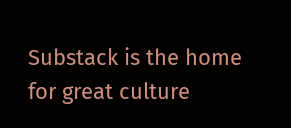Substack is the home for great culture